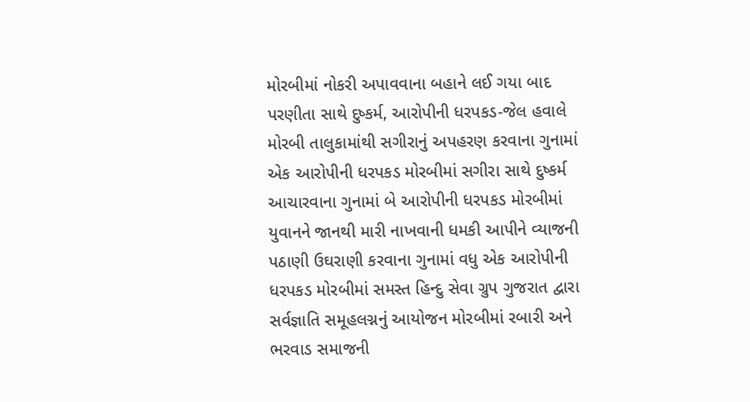મોરબીમાં નોકરી અપાવવાના બહાને લઈ ગયા બાદ પરણીતા સાથે દુષ્કર્મ, આરોપીની ધરપકડ-જેલ હવાલે મોરબી તાલુકામાંથી સગીરાનું અપહરણ કરવાના ગુનામાં એક આરોપીની ધરપકડ મોરબીમાં સગીરા સાથે દુષ્કર્મ આચારવાના ગુનામાં બે આરોપીની ધરપકડ મોરબીમાં યુવાનને જાનથી મારી નાખવાની ધમકી આપીને વ્યાજની પઠાણી ઉઘરાણી કરવાના ગુનામાં વધુ એક આરોપીની ધરપકડ મોરબીમાં સમસ્ત હિન્દુ સેવા ગ્રુપ ગુજરાત દ્વારા સર્વજ્ઞાતિ સમૂહલગ્નનું આયોજન મોરબીમાં રબારી અને ભરવાડ સમાજની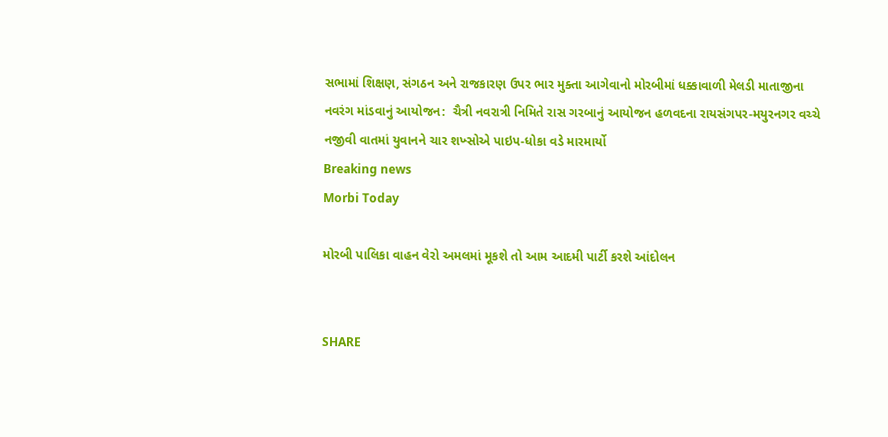સભામાં શિક્ષણ, સંગઠન અને રાજકારણ ઉપર ભાર મુક્તા આગેવાનો મોરબીમાં ધક્કાવાળી મેલડી માતાજીના નવરંગ માંડવાનું આયોજન:  ચૈત્રી નવરાત્રી નિમિતે રાસ ગરબાનું આયોજન હળવદના રાયસંગપર-મયુરનગર વચ્ચે નજીવી વાતમાં યુવાનને ચાર શખ્સોએ પાઇપ-ધોકા વડે મારમાર્યો
Breaking news
Morbi Today

મોરબી પાલિકા વાહન વેરો અમલમાં મૂકશે તો આમ આદમી પાર્ટી કરશે આંદોલન


SHARE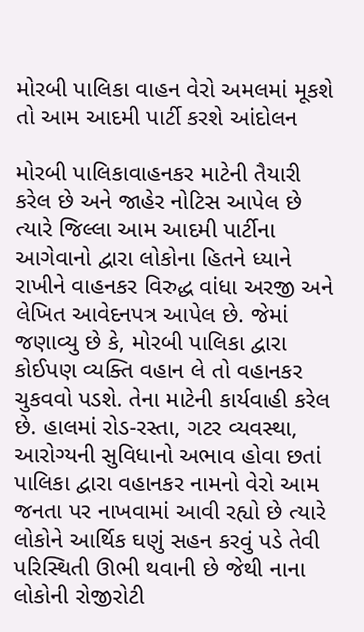મોરબી પાલિકા વાહન વેરો અમલમાં મૂકશે તો આમ આદમી પાર્ટી કરશે આંદોલન

મોરબી પાલિકાવાહનકર માટેની તૈયારી કરેલ છે અને જાહેર નોટિસ આપેલ છે ત્યારે જિલ્લા આમ આદમી પાર્ટીના આગેવાનો દ્વારા લોકોના હિતને ધ્યાને રાખીને વાહનકર વિરુદ્ધ વાંધા અરજી અને લેખિત આવેદનપત્ર આપેલ છે. જેમાં જણાવ્યુ છે કે, મોરબી પાલિકા દ્વારા કોઈપણ વ્યક્તિ વહાન લે તો વહાનકર ચુકવવો પડશે. તેના માટેની કાર્યવાહી કરેલ છે. હાલમાં રોડ-રસ્તા, ગટર વ્યવસ્થા, આરોગ્યની સુવિધાનો અભાવ હોવા છતાં પાલિકા દ્વારા વહાનકર નામનો વેરો આમ જનતા પર નાખવામાં આવી રહ્યો છે ત્યારે લોકોને આર્થિક ઘણું સહન કરવું પડે તેવી પરિસ્થિતી ઊભી થવાની છે જેથી નાના લોકોની રોજીરોટી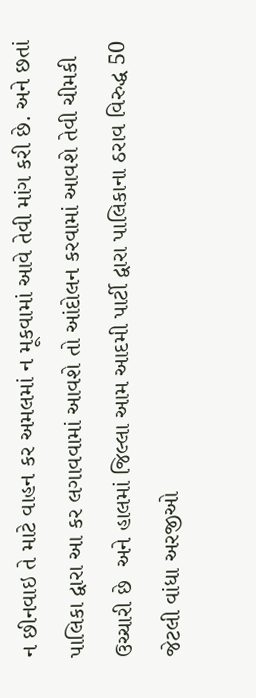ન છીનવાઇ તે માટે વાહન કર અમલમાં ન મૂકવામાં આવે તેવી માંગ કરી છે. અને છતાં પાલિકા દ્વારા આ કર લગાવવામાં આવશે તો આંદોલન કરવામાં આવશે તેવી ચીમકી ઉચ્ચારી છે  અને હાલમાં જિલ્લા આમ આદમી પાર્ટી દ્વારા પાલિકાના ઠરાવ વિરુદ્ધ 50 જેટલી વાંધા અરજીઓ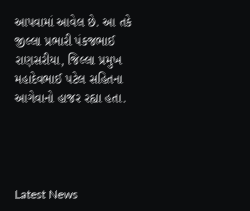આપવામાં આવેલ છે. આ તકે જીલ્લા પ્રભારી પંકજભાઈ રાણસરીયા, જિલ્લા પ્રમુખ મહાદેવભાઈ પટેલ સહિતના આગેવાનો હાજર રહ્યા હતા.




Latest News